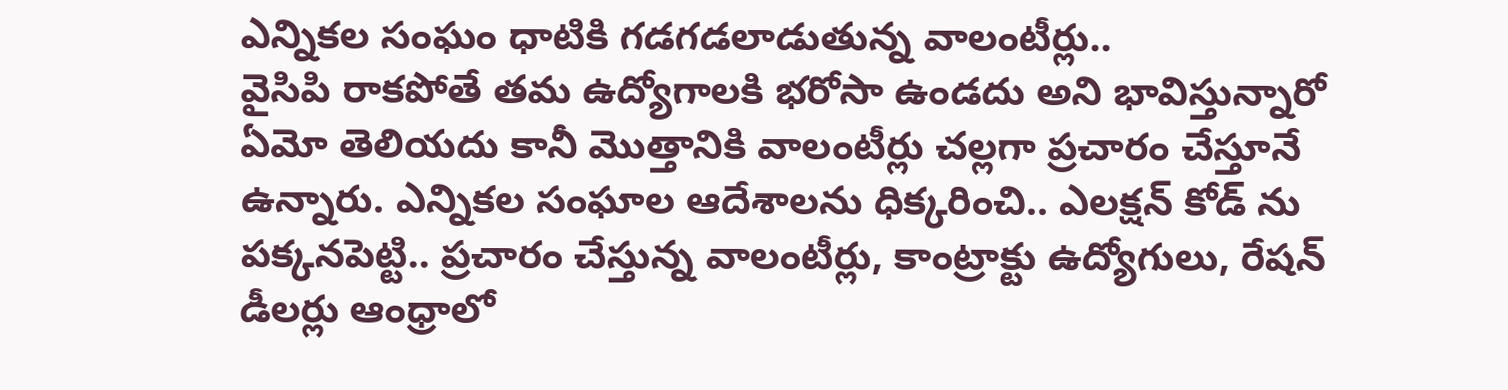ఎన్నికల సంఘం ధాటికి గడగడలాడుతున్న వాలంటీర్లు..
వైసిపి రాకపోతే తమ ఉద్యోగాలకి భరోసా ఉండదు అని భావిస్తున్నారో ఏమో తెలియదు కానీ మొత్తానికి వాలంటీర్లు చల్లగా ప్రచారం చేస్తూనే ఉన్నారు. ఎన్నికల సంఘాల ఆదేశాలను ధిక్కరించి.. ఎలక్షన్ కోడ్ ను పక్కనపెట్టి.. ప్రచారం చేస్తున్న వాలంటీర్లు, కాంట్రాక్టు ఉద్యోగులు, రేషన్ డీలర్లు ఆంధ్రాలో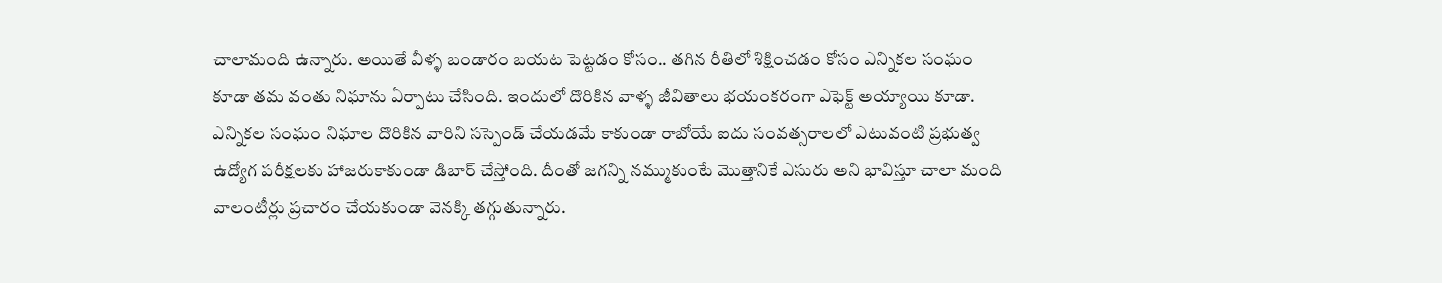చాలామంది ఉన్నారు. అయితే వీళ్ళ బండారం బయట పెట్టడం కోసం.. తగిన రీతిలో శిక్షించడం కోసం ఎన్నికల సంఘం కూడా తమ వంతు నిఘాను ఏర్పాటు చేసింది. ఇందులో దొరికిన వాళ్ళ జీవితాలు భయంకరంగా ఎఫెక్ట్ అయ్యాయి కూడా. ఎన్నికల సంఘం నిఘాల దొరికిన వారిని సస్పెండ్ చేయడమే కాకుండా రాబోయే ఐదు సంవత్సరాలలో ఎటువంటి ప్రభుత్వ ఉద్యోగ పరీక్షలకు హాజరుకాకుండా డిబార్ చేస్తోంది. దీంతో జగన్ని నమ్ముకుంటే మొత్తానికే ఎసురు అని భావిస్తూ చాలా మంది వాలంటీర్లు ప్రచారం చేయకుండా వెనక్కి తగ్గుతున్నారు.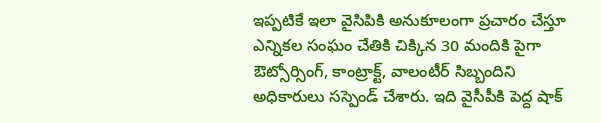ఇప్పటికే ఇలా వైసిపికి అనుకూలంగా ప్రచారం చేస్తూ ఎన్నికల సంఘం చేతికి చిక్కిన 30 మందికి పైగా ఔట్సోర్సింగ్, కాంట్రాక్ట్, వాలంటీర్ సిబ్బందిని అధికారులు సస్పెండ్ చేశారు. ఇది వైసీపీకి పెద్ద షాక్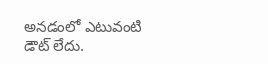అనడంలో ఎటువంటి డౌట్ లేదు.